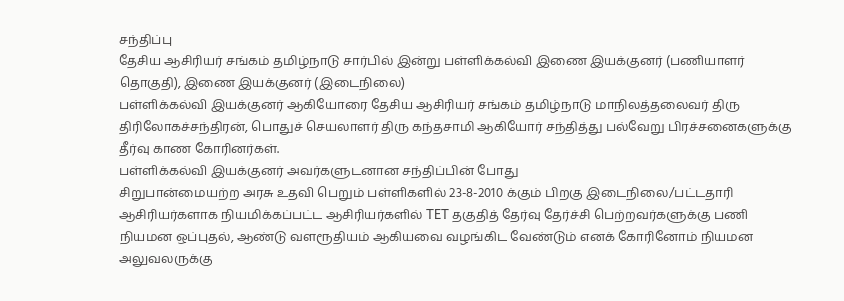சந்திப்பு
தேசிய ஆசிரியர் சங்கம் தமிழ்நாடு சார்பில் இன்று பள்ளிக்கல்வி இணை இயக்குனர் (பணியாளர் தொகுதி), இணை இயக்குனர் (இடைநிலை)
பள்ளிக்கல்வி இயக்குனர் ஆகியோரை தேசிய ஆசிரியர் சங்கம் தமிழ்நாடு மாநிலத்தலைவர் திரு திரிலோகச்சந்திரன், பொதுச் செயலாளர் திரு கந்தசாமி ஆகியோர் சந்தித்து பல்வேறு பிரச்சனைகளுக்கு தீர்வு காண கோரினர்கள்.
பள்ளிக்கல்வி இயக்குனர் அவர்களுடனான சந்திப்பின் போது
சிறுபான்மையற்ற அரசு உதவி பெறும் பள்ளிகளில் 23-8-2010 க்கும் பிறகு இடைநிலை/பட்டதாரி ஆசிரியர்களாக நியமிக்கப்பட்ட ஆசிரியர்களில் TET தகுதித் தேர்வு தேர்ச்சி பெற்றவர்களுக்கு பணி நியமன ஒப்புதல், ஆண்டு வளரூதியம் ஆகியவை வழங்கிட வேண்டும் எனக் கோரினோம் நியமன அலுவலருக்கு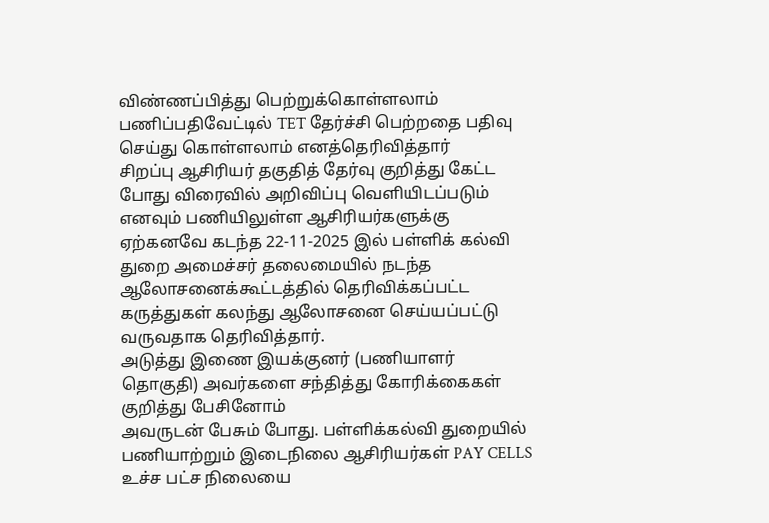விண்ணப்பித்து பெற்றுக்கொள்ளலாம் பணிப்பதிவேட்டில் TET தேர்ச்சி பெற்றதை பதிவு செய்து கொள்ளலாம் எனத்தெரிவித்தார்
சிறப்பு ஆசிரியர் தகுதித் தேர்வு குறித்து கேட்ட போது விரைவில் அறிவிப்பு வெளியிடப்படும் எனவும் பணியிலுள்ள ஆசிரியர்களுக்கு ஏற்கனவே கடந்த 22-11-2025 இல் பள்ளிக் கல்வி துறை அமைச்சர் தலைமையில் நடந்த ஆலோசனைக்கூட்டத்தில் தெரிவிக்கப்பட்ட கருத்துகள் கலந்து ஆலோசனை செய்யப்பட்டு வருவதாக தெரிவித்தார்.
அடுத்து இணை இயக்குனர் (பணியாளர் தொகுதி) அவர்களை சந்தித்து கோரிக்கைகள் குறித்து பேசினோம்
அவருடன் பேசும் போது. பள்ளிக்கல்வி துறையில் பணியாற்றும் இடைநிலை ஆசிரியர்கள் PAY CELLS உச்ச பட்ச நிலையை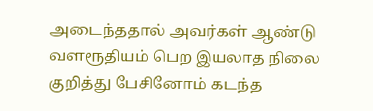அடைந்ததால் அவர்கள் ஆண்டு வளரூதியம் பெற இயலாத நிலை குறித்து பேசினோம் கடந்த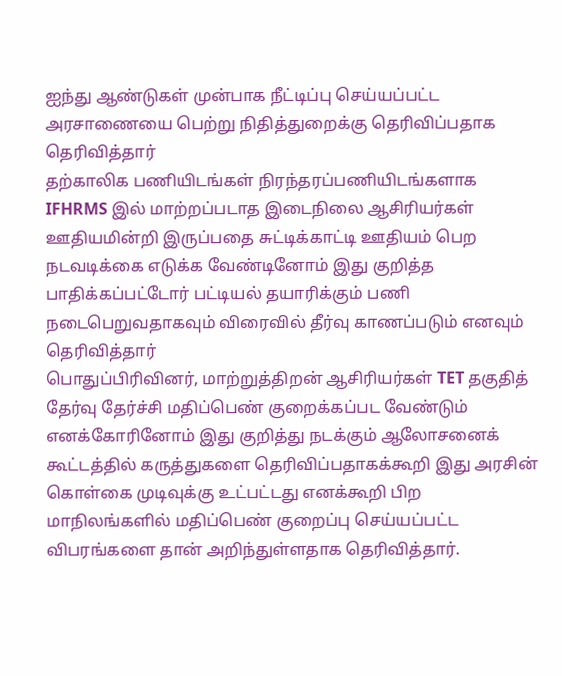ஐந்து ஆண்டுகள் முன்பாக நீட்டிப்பு செய்யப்பட்ட அரசாணையை பெற்று நிதித்துறைக்கு தெரிவிப்பதாக தெரிவித்தார்
தற்காலிக பணியிடங்கள் நிரந்தரப்பணியிடங்களாக IFHRMS இல் மாற்றப்படாத இடைநிலை ஆசிரியர்கள் ஊதியமின்றி இருப்பதை சுட்டிக்காட்டி ஊதியம் பெற நடவடிக்கை எடுக்க வேண்டினோம் இது குறித்த பாதிக்கப்பட்டோர் பட்டியல் தயாரிக்கும் பணி நடைபெறுவதாகவும் விரைவில் தீர்வு காணப்படும் எனவும் தெரிவித்தார்
பொதுப்பிரிவினர், மாற்றுத்திறன் ஆசிரியர்கள் TET தகுதித் தேர்வு தேர்ச்சி மதிப்பெண் குறைக்கப்பட வேண்டும் எனக்கோரினோம் இது குறித்து நடக்கும் ஆலோசனைக் கூட்டத்தில் கருத்துகளை தெரிவிப்பதாகக்கூறி இது அரசின் கொள்கை முடிவுக்கு உட்பட்டது எனக்கூறி பிற மாநிலங்களில் மதிப்பெண் குறைப்பு செய்யப்பட்ட விபரங்களை தான் அறிந்துள்ளதாக தெரிவித்தார்.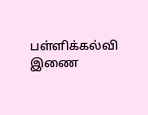பள்ளிக்கல்வி இணை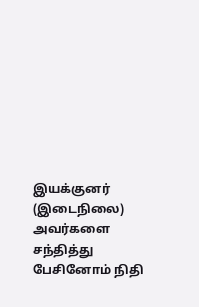இயக்குனர் (இடைநிலை) அவர்களை சந்தித்து பேசினோம் நிதி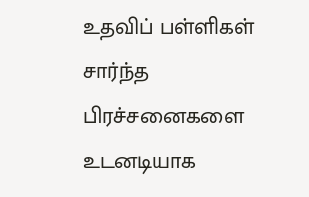உதவிப் பள்ளிகள் சார்ந்த பிரச்சனைகளை உடனடியாக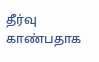தீர்வு காண்பதாக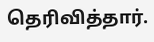தெரிவித்தார்.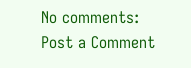No comments:
Post a Comment